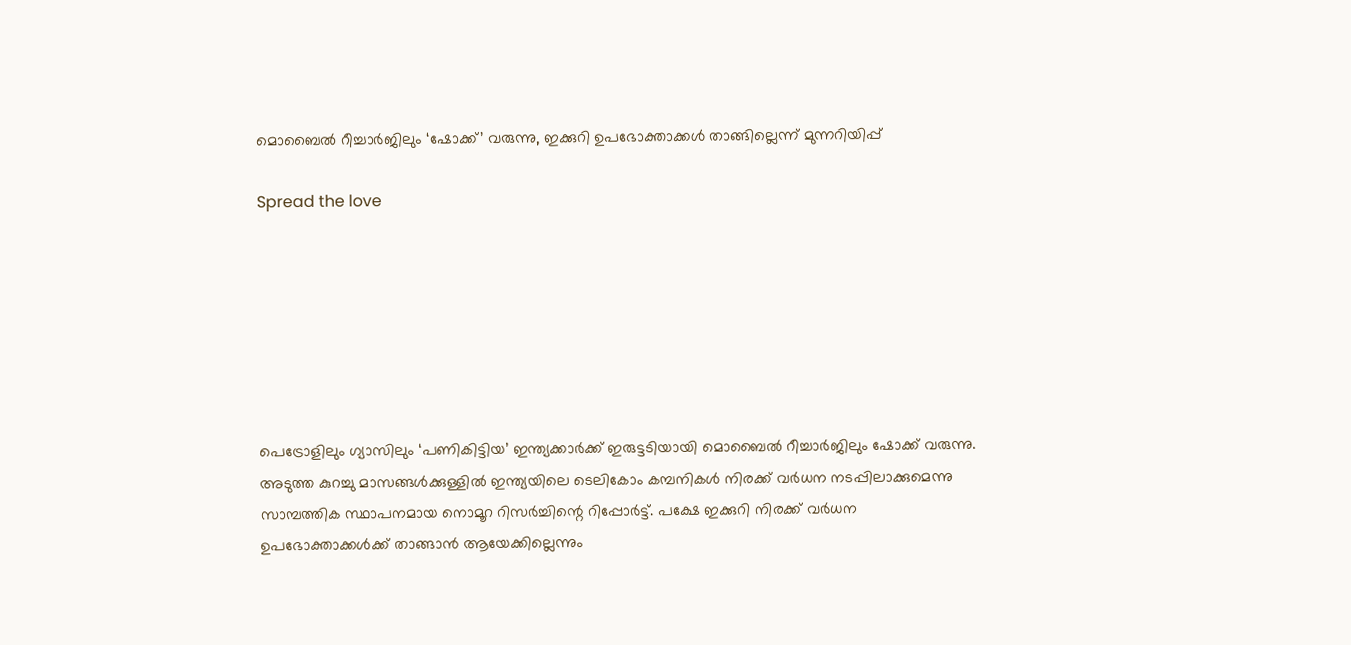മൊബൈൽ റീച്ചാർജിലും ‘ഷോക്ക്’ വരുന്നു, ഇക്കുറി ഉപഭോക്താക്കൾ താങ്ങില്ലെന്ന് മുന്നറിയിപ്പ്

Spread the love







പെട്രോളിലും ഗ്യാസിലും ‘പണികിട്ടിയ’ ഇന്ത്യക്കാർക്ക് ഇരുട്ടടിയായി മൊബൈൽ റീച്ചാർജിലും ഷോക്ക് വരുന്നു. അടുത്ത കുറച്ചു മാസങ്ങൾക്കുള്ളിൽ ഇന്ത്യയിലെ ടെലികോം കമ്പനികൾ നിരക്ക് വർധന നടപ്പിലാക്കുമെന്നു സാമ്പത്തിക സ്ഥാപനമായ നൊമൂറ റിസർച്ചിന്റെ റിപ്പോർട്ട്. പക്ഷേ ഇക്കുറി നിരക്ക് വർധന ഉപഭോക്താക്കൾക്ക് താങ്ങാൻ ആയേക്കില്ലെന്നും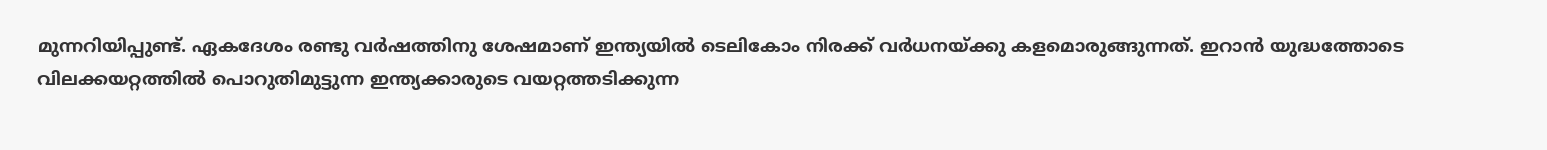മുന്നറിയിപ്പുണ്ട്. ഏകദേശം രണ്ടു വർഷത്തിനു ശേഷമാണ് ഇന്ത്യയിൽ ടെലികോം നിരക്ക് വർധനയ്ക്കു കളമൊരുങ്ങുന്നത്. ഇറാൻ യുദ്ധത്തോടെ വിലക്കയറ്റത്തിൽ പൊറുതിമുട്ടുന്ന ഇന്ത്യക്കാരുടെ വയറ്റത്തടിക്കുന്ന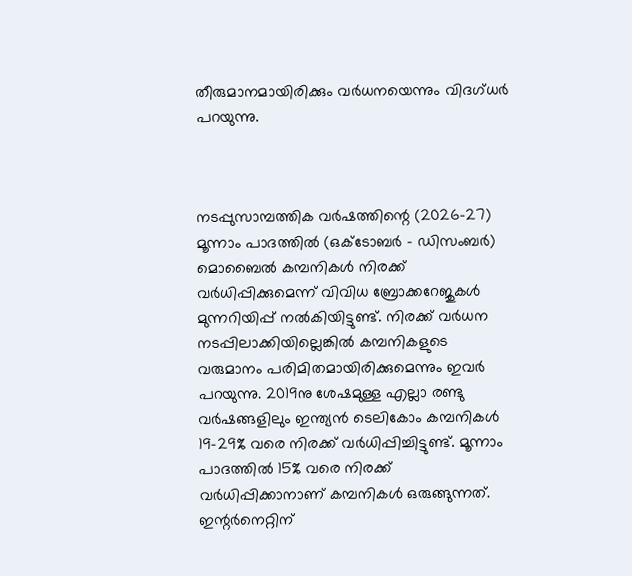തീരുമാനമായിരിക്കും വർധനയെന്നും വിദഗ്ധർ പറയുന്നു.



നടപ്പുസാമ്പത്തിക വർഷത്തിന്റെ (2026-27) മൂന്നാം പാദത്തിൽ (ഒക്ടോബർ – ഡിസംബർ) മൊബൈൽ കമ്പനികൾ നിരക്ക് വർധിപ്പിക്കുമെന്ന് വിവിധ ബ്രോക്കറേജുകൾ മുന്നറിയിപ്പ് നൽകിയിട്ടുണ്ട്. നിരക്ക് വർധന നടപ്പിലാക്കിയില്ലെങ്കിൽ കമ്പനികളുടെ വരുമാനം പരിമിതമായിരിക്കുമെന്നും ഇവർ പറയുന്നു. 2019നു ശേഷമുള്ള എല്ലാ രണ്ടു വർഷങ്ങളിലും ഇന്ത്യൻ ടെലികോം കമ്പനികൾ 19-29% വരെ നിരക്ക് വർധിപ്പിച്ചിട്ടുണ്ട്. മൂന്നാം പാദത്തിൽ 15% വരെ നിരക്ക് വർധിപ്പിക്കാനാണ് കമ്പനികൾ ഒരുങ്ങുന്നത്. ഇന്റർനെറ്റിന്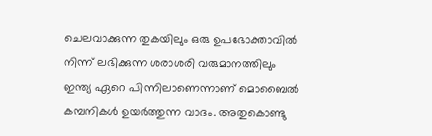ചെലവാക്കുന്ന തുകയിലും ഒരു ഉപഭോക്താവിൽ നിന്ന് ലഭിക്കുന്ന ശരാശരി വരുമാനത്തിലും ഇന്ത്യ ഏറെ പിന്നിലാണെന്നാണ് മൊബൈൽ കമ്പനികൾ ഉയർത്തുന്ന വാദം. അതുകൊണ്ടു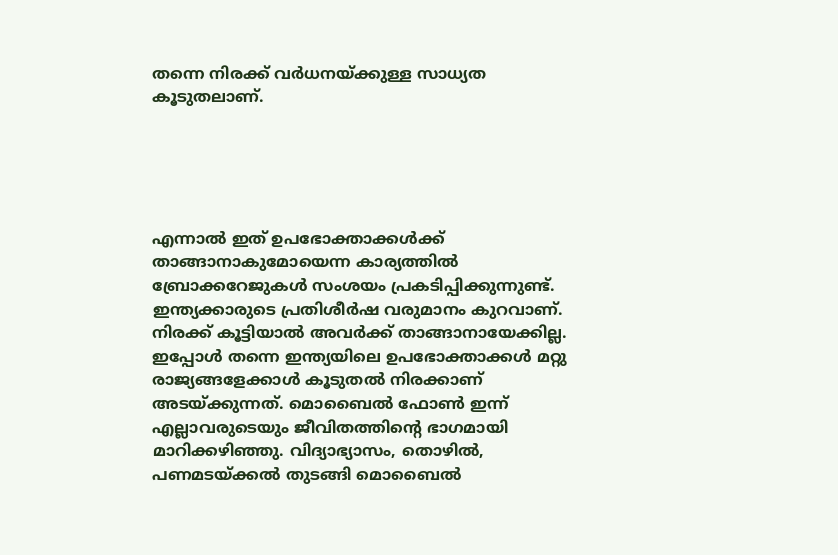തന്നെ നിരക്ക് വർധനയ്ക്കുള്ള സാധ്യത കൂടുതലാണ്.





എന്നാൽ ഇത് ഉപഭോക്താക്കൾക്ക് താങ്ങാനാകുമോയെന്ന കാര്യത്തിൽ ബ്രോക്കറേജുകൾ‍ സംശയം പ്രകടിപ്പിക്കുന്നുണ്ട്. ഇന്ത്യക്കാരുടെ പ്രതിശീർഷ വരുമാനം കുറവാണ്. നിരക്ക് കൂട്ടിയാൽ അവർക്ക് താങ്ങാനായേക്കില്ല. ഇപ്പോൾ തന്നെ ഇന്ത്യയിലെ ഉപഭോക്താക്കൾ മറ്റു രാജ്യങ്ങളേക്കാൾ കൂടുതൽ നിരക്കാണ് അടയ്ക്കുന്നത്. മൊബൈൽ ഫോൺ ഇന്ന് എല്ലാവരുടെയും ജീവിതത്തിന്റെ ഭാഗമായി മാറിക്കഴിഞ്ഞു. വിദ്യാഭ്യാസം, തൊഴിൽ, പണമടയ്ക്കൽ തുടങ്ങി മൊബൈൽ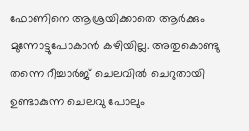ഫോണിനെ ആശ്രയിക്കാതെ ആർക്കും മുന്നോട്ടുപോകാൻ കഴിയില്ല. അതുകൊണ്ടു തന്നെ റീച്ചാർജ് ചെലവിൽ ചെറുതായി ഉണ്ടാകുന്ന ചെലവു പോലും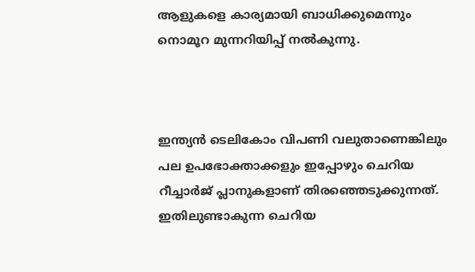ആളുകളെ കാര്യമായി ബാധിക്കുമെന്നും നൊമൂറ മുന്നറിയിപ്പ് നൽകുന്നു.



ഇന്ത്യൻ ടെലികോം വിപണി വലുതാണെങ്കിലും പല ഉപഭോക്താക്കളും ഇപ്പോഴും ചെറിയ റീച്ചാർജ് പ്ലാനുകളാണ് തിരഞ്ഞെടുക്കുന്നത്. ഇതിലുണ്ടാകുന്ന ചെറിയ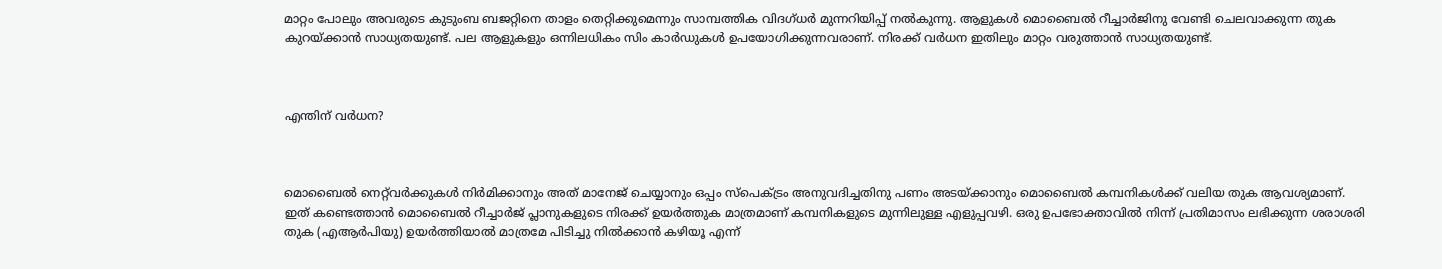മാറ്റം പോലും അവരുടെ കുടുംബ ബജറ്റിനെ താളം തെറ്റിക്കുമെന്നും സാമ്പത്തിക വിദഗ്ധർ മുന്നറിയിപ്പ് നൽകുന്നു. ആളുകൾ മൊബൈൽ റീച്ചാർജിനു വേണ്ടി ചെലവാക്കുന്ന തുക കുറയ്ക്കാൻ സാധ്യതയുണ്ട്. പല ആളുകളും ഒന്നിലധികം സിം കാർഡുകൾ ഉപയോഗിക്കുന്നവരാണ്. നിരക്ക് വർധന ഇതിലും മാറ്റം വരുത്താൻ സാധ്യതയുണ്ട്.



എന്തിന് വർധന?



മൊബൈൽ നെറ്റ്‍വർക്കുകൾ നിർമിക്കാനും അത് മാനേജ് ചെയ്യാനും ഒപ്പം സ്പെക്ട്രം അനുവദിച്ചതിനു പണം അടയ്ക്കാനും മൊബൈൽ കമ്പനികൾക്ക് വലിയ തുക ആവശ്യമാണ്. ഇത് കണ്ടെത്താൻ മൊബൈൽ റീച്ചാർജ് പ്ലാനുകളുടെ നിരക്ക് ഉയർത്തുക മാത്രമാണ് കമ്പനികളുടെ മുന്നിലുള്ള എളുപ്പവഴി. ഒരു ഉപഭോക്താവിൽ നിന്ന് പ്രതിമാസം ലഭിക്കുന്ന ശരാശരി തുക (എആർപിയു) ഉയർത്തിയാൽ മാത്രമേ പിടിച്ചു നിൽക്കാൻ കഴിയൂ എന്ന്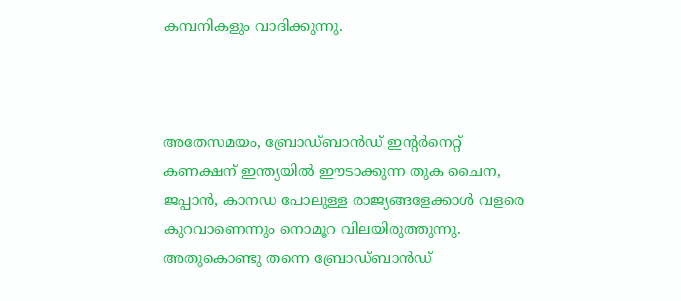കമ്പനികളും വാദിക്കുന്നു.



അതേസമയം, ബ്രോഡ്ബാൻഡ് ഇന്റർനെറ്റ് കണക്ഷന് ഇന്ത്യയിൽ ഈടാക്കുന്ന തുക ചൈന, ജപ്പാൻ, കാനഡ പോലുള്ള രാജ്യങ്ങളേക്കാൾ വളരെ കുറവാണെന്നും നൊമൂറ വിലയിരുത്തുന്നു. അതുകൊണ്ടു തന്നെ ബ്രോഡ്ബാൻഡ്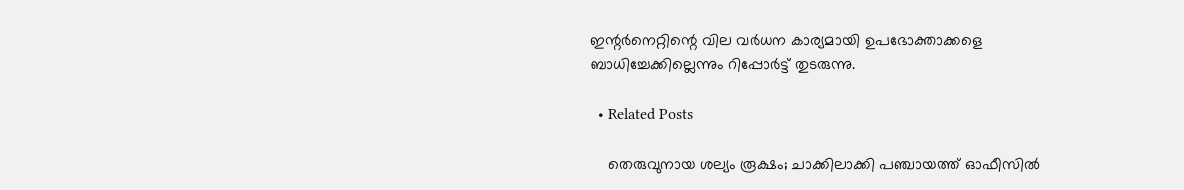ഇന്റർനെറ്റിന്റെ വില വർധന കാര്യമായി ഉപഭോക്താക്കളെ ബാധിച്ചേക്കില്ലെന്നും റിപ്പോർട്ട് തുടരുന്നു.

  • Related Posts

    തെരുവുനായ ശല്യം രൂക്ഷം; ചാക്കിലാക്കി പഞ്ചായത്ത് ഓഫീസിൽ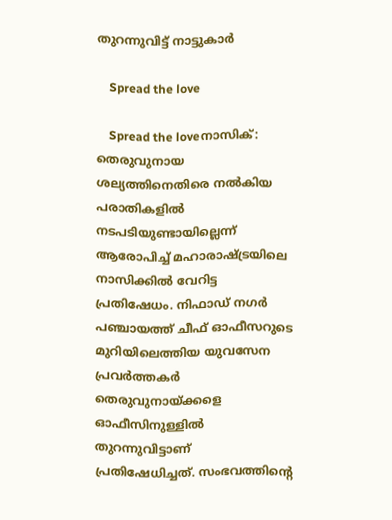തുറന്നുവിട്ട് നാട്ടുകാർ

    Spread the love

    Spread the loveനാസിക്: തെരുവുനായ ശല്യത്തിനെതിരെ നൽകിയ പരാതികളിൽ നടപടിയുണ്ടായില്ലെന്ന് ആരോപിച്ച് മഹാരാഷ്ട്രയിലെ നാസിക്കിൽ വേറിട്ട പ്രതിഷേധം. നിഫാഡ് നഗർ പഞ്ചായത്ത് ചീഫ് ഓഫീസറുടെ മുറിയിലെത്തിയ യുവസേന പ്രവർത്തകർ തെരുവുനായ്ക്കളെ ഓഫീസിനുള്ളിൽ തുറന്നുവിട്ടാണ് പ്രതിഷേധിച്ചത്. സംഭവത്തിന്റെ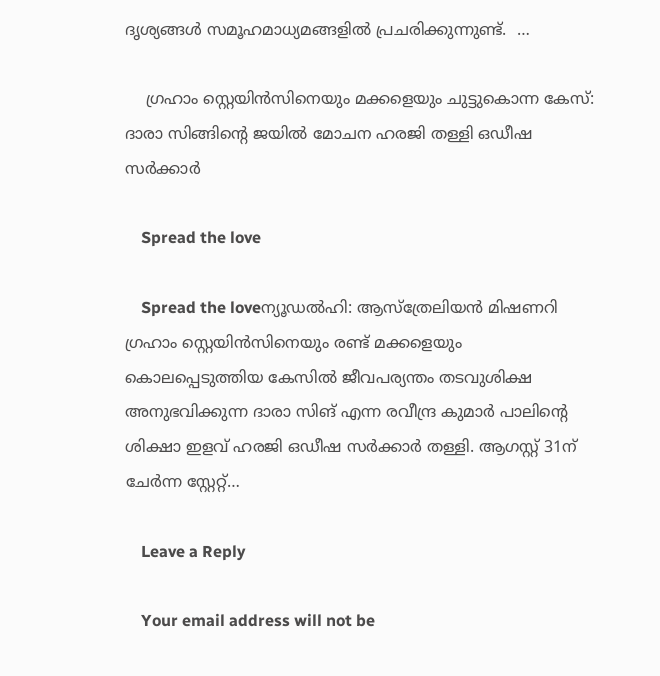ദൃശ്യങ്ങൾ സമൂഹമാധ്യമങ്ങളിൽ പ്രചരിക്കുന്നുണ്ട്.  …

    ഗ്രഹാം സ്റ്റെയിൻസിനെയും മക്കളെയും ചുട്ടുകൊന്ന കേസ്: ദാരാ സിങ്ങിന്റെ ജയിൽ മോചന ഹരജി തള്ളി ഒഡീഷ സർക്കാർ

    Spread the love

    Spread the loveന്യൂഡൽഹി: ആസ്ത്രേലിയൻ മിഷണറി ഗ്രഹാം സ്റ്റെയിൻസിനെയും രണ്ട് മക്കളെയും കൊലപ്പെടുത്തിയ കേസിൽ ജീവപര്യന്തം തടവുശിക്ഷ അനുഭവിക്കുന്ന ദാരാ സിങ് എന്ന രവീന്ദ്ര കുമാർ പാലിന്റെ ശിക്ഷാ ഇളവ് ഹരജി ഒഡീഷ സർക്കാർ തള്ളി. ആഗസ്റ്റ് 31ന് ചേർന്ന സ്റ്റേറ്റ്…

    Leave a Reply

    Your email address will not be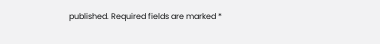published. Required fields are marked *